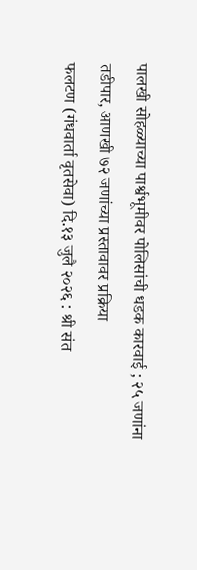पालखी सोहळ्याच्या पार्श्वभूमीवर पोलिसांची धडक कारवाई ; २५ जणांना तडीपार, आणखी ७२ जणांच्या प्रस्तावावर प्रक्रिया
फलटण (गंधवार्ता वृतसेवा) दि.१३ जुलै २०२६ : श्री संत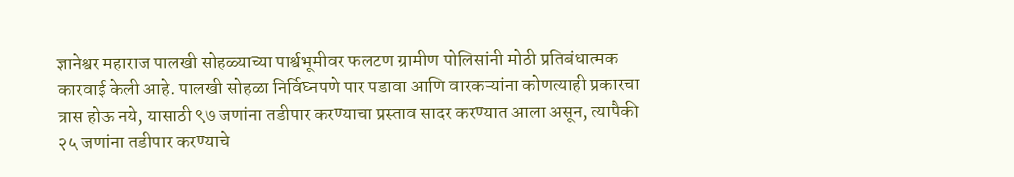ज्ञानेश्वर महाराज पालखी सोहळ्याच्या पार्श्वभूमीवर फलटण ग्रामीण पोलिसांनी मोठी प्रतिबंधात्मक कारवाई केली आहे. पालखी सोहळा निर्विघ्नपणे पार पडावा आणि वारकऱ्यांना कोणत्याही प्रकारचा त्रास होऊ नये, यासाठी ९७ जणांना तडीपार करण्याचा प्रस्ताव सादर करण्यात आला असून, त्यापैकी २५ जणांना तडीपार करण्याचे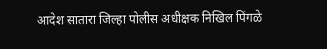आदेश सातारा जिल्हा पोलीस अधीक्षक निखिल पिंगळे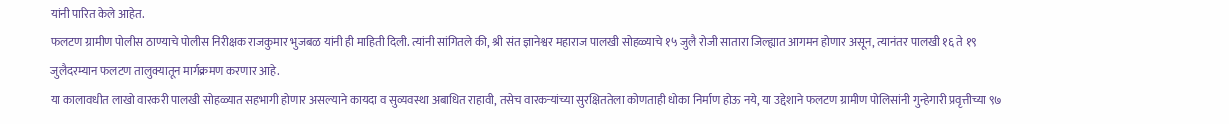यांनी पारित केले आहेत.
फलटण ग्रामीण पोलीस ठाण्याचे पोलीस निरीक्षक राजकुमार भुजबळ यांनी ही माहिती दिली. त्यांनी सांगितले की, श्री संत ज्ञानेश्वर महाराज पालखी सोहळ्याचे १५ जुलै रोजी सातारा जिल्ह्यात आगमन होणार असून, त्यानंतर पालखी १६ ते १९ जुलैदरम्यान फलटण तालुक्यातून मार्गक्रमण करणार आहे.
या कालावधीत लाखो वारकरी पालखी सोहळ्यात सहभागी होणार असल्याने कायदा व सुव्यवस्था अबाधित राहावी, तसेच वारकऱ्यांच्या सुरक्षिततेला कोणताही धोका निर्माण होऊ नये, या उद्देशाने फलटण ग्रामीण पोलिसांनी गुन्हेगारी प्रवृत्तीच्या ९७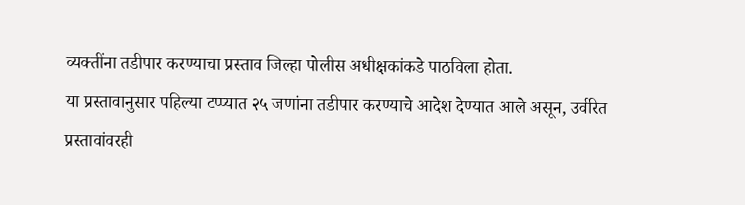व्यक्तींना तडीपार करण्याचा प्रस्ताव जिल्हा पोलीस अधीक्षकांकडे पाठविला होता.
या प्रस्तावानुसार पहिल्या टप्प्यात २५ जणांना तडीपार करण्याचे आदेश देण्यात आले असून, उर्वरित प्रस्तावांवरही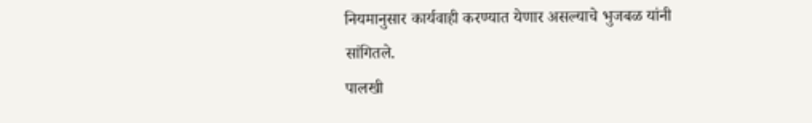नियमानुसार कार्यवाही करण्यात येणार असल्याचे भुजबळ यांनी सांगितले.
पालखी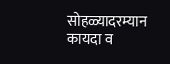सोहळ्यादरम्यान कायदा व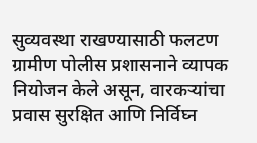सुव्यवस्था राखण्यासाठी फलटण ग्रामीण पोलीस प्रशासनाने व्यापक नियोजन केले असून, वारकऱ्यांचा प्रवास सुरक्षित आणि निर्विघ्न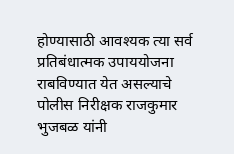होण्यासाठी आवश्यक त्या सर्व प्रतिबंधात्मक उपाययोजना राबविण्यात येत असल्याचे पोलीस निरीक्षक राजकुमार भुजबळ यांनी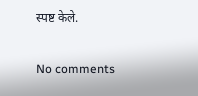स्पष्ट केले.

No comments